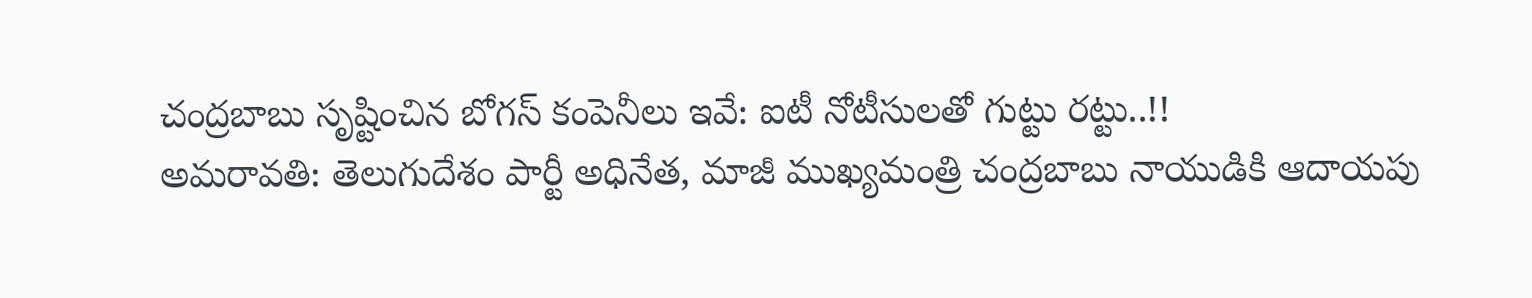చంద్రబాబు సృష్టించిన బోగస్ కంపెనీలు ఇవే: ఐటీ నోటీసులతో గుట్టు రట్టు..!!
అమరావతి: తెలుగుదేశం పార్టీ అధినేత, మాజీ ముఖ్యమంత్రి చంద్రబాబు నాయుడికి ఆదాయపు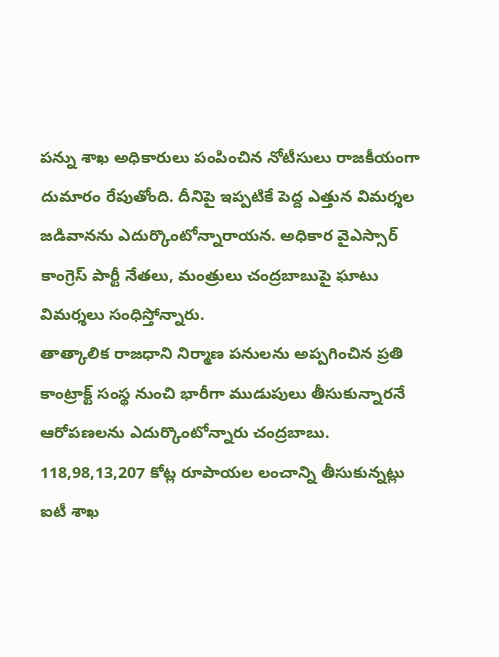పన్ను శాఖ అధికారులు పంపించిన నోటీసులు రాజకీయంగా దుమారం రేపుతోంది. దీనిపై ఇప్పటికే పెద్ద ఎత్తున విమర్శల జడివానను ఎదుర్కొంటోన్నారాయన. అధికార వైఎస్సార్ కాంగ్రెస్ పార్టీ నేతలు, మంత్రులు చంద్రబాబుపై ఘాటు విమర్శలు సంధిస్తోన్నారు.
తాత్కాలిక రాజధాని నిర్మాణ పనులను అప్పగించిన ప్రతి కాంట్రాక్ట్ సంస్థ నుంచి భారీగా ముడుపులు తీసుకున్నారనే ఆరోపణలను ఎదుర్కొంటోన్నారు చంద్రబాబు. 118,98,13,207 కోట్ల రూపాయల లంచాన్ని తీసుకున్నట్లు ఐటీ శాఖ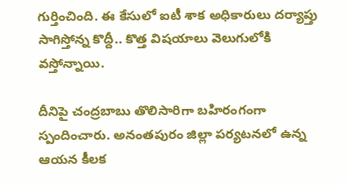గుర్తించింది. ఈ కేసులో ఐటీ శాక అధికారులు దర్యాప్తు సాగిస్తోన్న కొద్దీ.. కొత్త విషయాలు వెలుగులోకి వస్తోన్నాయి.

దీనిపై చంద్రబాబు తొలిసారిగా బహిరంగంగా స్పందించారు. అనంతపురం జిల్లా పర్యటనలో ఉన్న ఆయన కీలక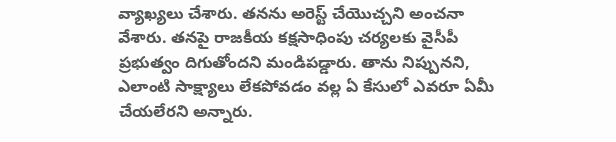వ్యాఖ్యలు చేశారు. తనను అరెస్ట్ చేయొచ్చని అంచనా వేశారు. తనపై రాజకీయ కక్షసాధింపు చర్యలకు వైసీపీ ప్రభుత్వం దిగుతోందని మండిపడ్డారు. తాను నిప్పునని, ఎలాంటి సాక్ష్యాలు లేకపోవడం వల్ల ఏ కేసులో ఎవరూ ఏమీ చేయలేరని అన్నారు.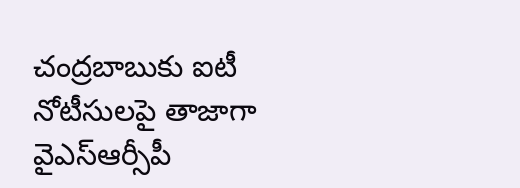చంద్రబాబుకు ఐటీ నోటీసులపై తాజాగా వైఎస్ఆర్సీపీ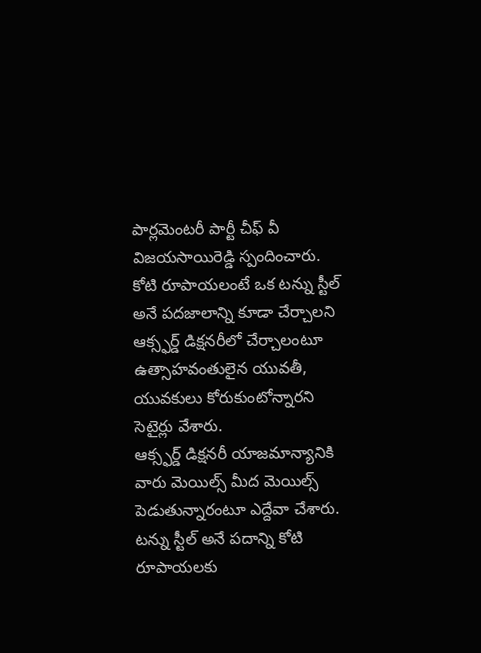పార్లమెంటరీ పార్టీ చీఫ్ వీ విజయసాయిరెడ్డి స్పందించారు. కోటి రూపాయలంటే ఒక టన్ను స్టీల్ అనే పదజాలాన్ని కూడా చేర్చాలని ఆక్స్ఫర్డ్ డిక్షనరీలో చేర్చాలంటూ ఉత్సాహవంతులైన యువతీ, యువకులు కోరుకుంటోన్నారని సెటైర్లు వేశారు.
ఆక్స్ఫర్డ్ డిక్షనరీ యాజమాన్యానికి వారు మెయిల్స్ మీద మెయిల్స్ పెడుతున్నారంటూ ఎద్దేవా చేశారు. టన్ను స్టీల్ అనే పదాన్ని కోటి రూపాయలకు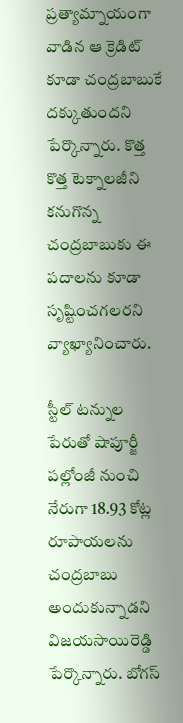ప్రత్యామ్నాయంగా వాడిన ఆ క్రెడిట్ కూడా చంద్రబాబుకే దక్కుతుందని పేర్కొన్నారు. కొత్త కొత్త టెక్నాలజీని కనుగొన్న చంద్రబాబుకు ఈ పదాలను కూడా సృష్టించగలరని వ్యాఖ్యానించారు.

స్టీల్ టన్నుల పేరుతో షాపూర్జీ పల్లోంజీ నుంచి నేరుగా 18.93 కోట్ల రూపాయలను చంద్రబాబు అందుకున్నాడని విజయసాయిరెడ్డి పేర్కొన్నారు. బోగస్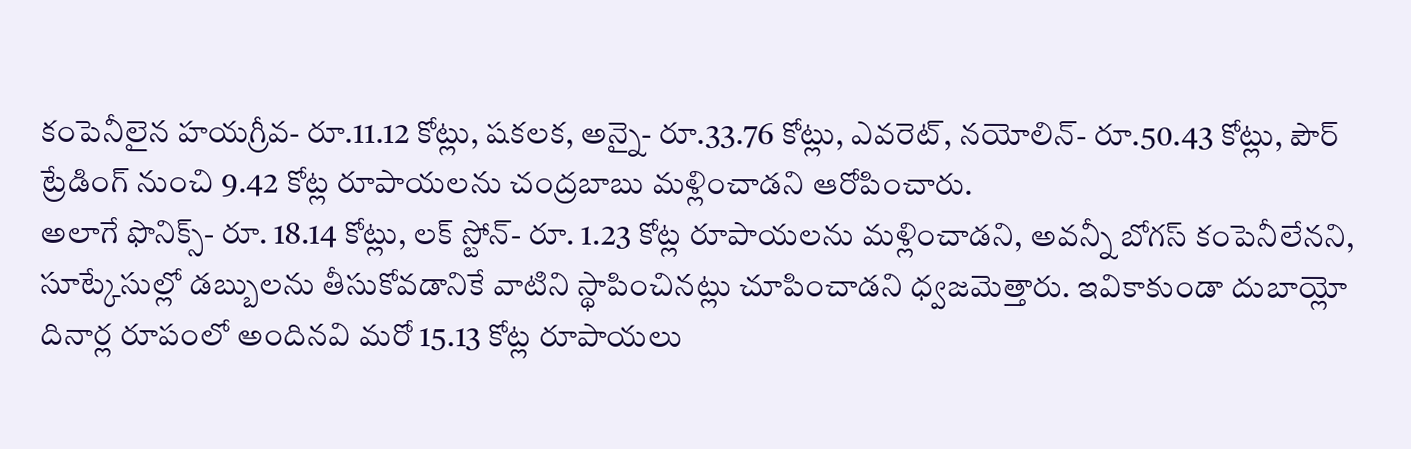కంపెనీలైన హయగ్రీవ- రూ.11.12 కోట్లు, షకలక, అన్నై- రూ.33.76 కోట్లు, ఎవరెట్, నయోలిన్- రూ.50.43 కోట్లు, పౌర్ ట్రేడింగ్ నుంచి 9.42 కోట్ల రూపాయలను చంద్రబాబు మళ్లించాడని ఆరోపించారు.
అలాగే ఫొనిక్స్- రూ. 18.14 కోట్లు, లక్ స్టోన్- రూ. 1.23 కోట్ల రూపాయలను మళ్లించాడని, అవన్నీ బోగస్ కంపెనీలేనని, సూట్కేసుల్లో డబ్బులను తీసుకోవడానికే వాటిని స్థాపించినట్లు చూపించాడని ధ్వజమెత్తారు. ఇవికాకుండా దుబాయ్లో దినార్ల రూపంలో అందినవి మరో 15.13 కోట్ల రూపాయలు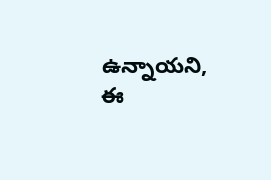ఉన్నాయని, ఈ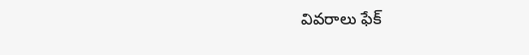వివరాలు ఫేక్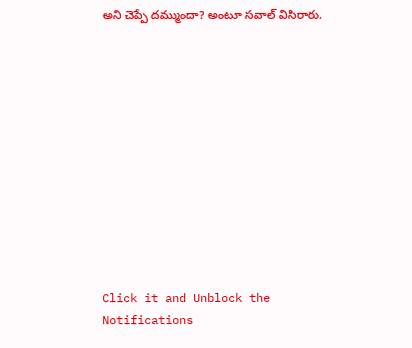అని చెప్పే దమ్ముందా? అంటూ సవాల్ విసిరారు.












Click it and Unblock the Notifications